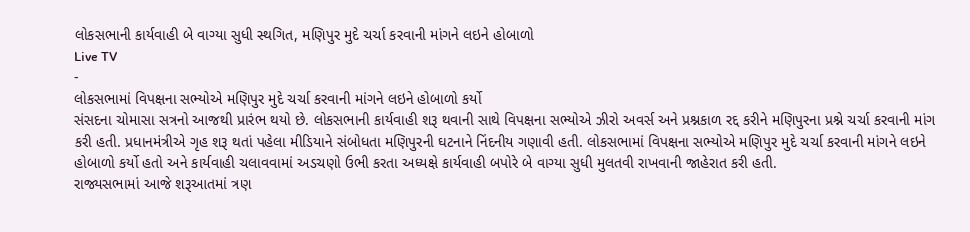લોકસભાની કાર્યવાહી બે વાગ્યા સુધી સ્થગિત, મણિપુર મુદે ચર્ચા કરવાની માંગને લઇને હોબાળો
Live TV
-
લોકસભામાં વિપક્ષના સભ્યોએ મણિપુર મુદે ચર્ચા કરવાની માંગને લઇને હોબાળો કર્યો
સંસદના ચોમાસા સત્રનો આજથી પ્રારંભ થયો છે. લોકસભાની કાર્યવાહી શરૂ થવાની સાથે વિપક્ષના સભ્યોએ ઝીરો અવર્સ અને પ્રશ્નકાળ રદ્દ કરીને મણિપુરના પ્રશ્ને ચર્ચા કરવાની માંગ કરી હતી. પ્રધાનમંત્રીએ ગૃહ શરૂ થતાં પહેલા મીડિયાને સંબોધતા મણિપુરની ઘટનાને નિંદનીય ગણાવી હતી. લોકસભામાં વિપક્ષના સભ્યોએ મણિપુર મુદે ચર્ચા કરવાની માંગને લઇને હોબાળો કર્યો હતો અને કાર્યવાહી ચલાવવામાં અડચણો ઉભી કરતા અધ્યક્ષે કાર્યવાહી બપોરે બે વાગ્યા સુધી મુલતવી રાખવાની જાહેરાત કરી હતી.
રાજ્યસભામાં આજે શરૂઆતમાં ત્રણ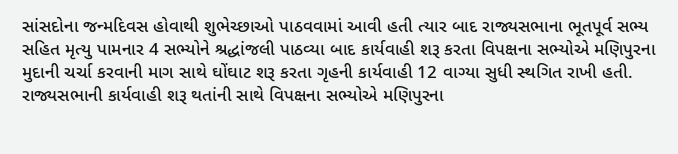સાંસદોના જન્મદિવસ હોવાથી શુભેચ્છાઓ પાઠવવામાં આવી હતી ત્યાર બાદ રાજ્યસભાના ભૂતપૂર્વ સભ્ય સહિત મૃત્યુ પામનાર 4 સભ્યોને શ્રદ્ધાંજલી પાઠવ્યા બાદ કાર્યવાહી શરૂ કરતા વિપક્ષના સભ્યોએ મણિપુરના મુદાની ચર્ચા કરવાની માગ સાથે ઘોંઘાટ શરૂ કરતા ગૃહની કાર્યવાહી 12 વાગ્યા સુધી સ્થગિત રાખી હતી. રાજ્યસભાની કાર્યવાહી શરૂ થતાંની સાથે વિપક્ષના સભ્યોએ મણિપુરના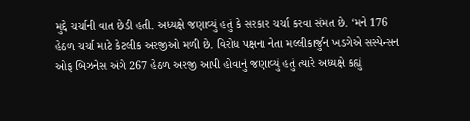મુદ્દે ચર્ચાની વાત છેડી હતી. અધ્યક્ષે જણાવ્યું હતું કે સરકાર ચર્ચા કરવા સંમત છે. ‘મને 176 હેઠળ ચર્ચા માટે કેટલીક અરજીઓ મળી છે. વિરોધ પક્ષના નેતા મલ્લીકાર્જુન ખડગેએ સસ્પેન્સન ઓફ બિઝનેસ અંગે 267 હેઠળ અરજી આપી હોવાનું જણાવ્યું હતું ત્યારે અધ્યક્ષે કહ્યું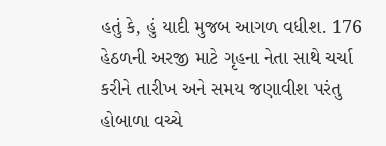હતું કે, હું યાદી મુજબ આગળ વધીશ. 176 હેઠળની અરજી માટે ગૃહના નેતા સાથે ચર્ચા કરીને તારીખ અને સમય જણાવીશ પરંતુ હોબાળા વચ્ચે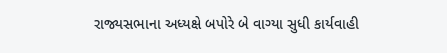રાજ્યસભાના અધ્યક્ષે બપોરે બે વાગ્યા સુધી કાર્યવાહી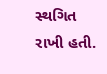સ્થગિત રાખી હતી.